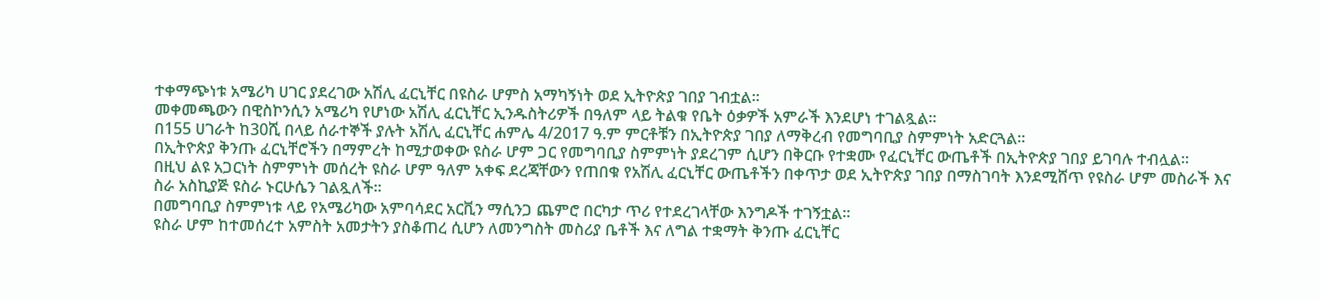ተቀማጭነቱ አሜሪካ ሀገር ያደረገው አሽሊ ፈርኒቸር በዩስራ ሆምስ አማካኝነት ወደ ኢትዮጵያ ገበያ ገብቷል።
መቀመጫውን በዊስኮንሲን አሜሪካ የሆነው አሽሊ ፈርኒቸር ኢንዱስትሪዎች በዓለም ላይ ትልቁ የቤት ዕቃዎች አምራች እንደሆነ ተገልጿል።
በ155 ሀገራት ከ30ሺ በላይ ሰራተኞች ያሉት አሽሊ ፈርኒቸር ሐምሌ 4/2017 ዓ.ም ምርቶቹን በኢትዮጵያ ገበያ ለማቅረብ የመግባቢያ ስምምነት አድርጓል።
በኢትዮጵያ ቅንጡ ፈርኒቸሮችን በማምረት ከሚታወቀው ዩስራ ሆም ጋር የመግባቢያ ስምምነት ያደረገም ሲሆን በቅርቡ የተቋሙ የፈርኒቸር ውጤቶች በኢትዮጵያ ገበያ ይገባሉ ተብሏል።
በዚህ ልዩ አጋርነት ስምምነት መሰረት ዩስራ ሆም ዓለም አቀፍ ደረጃቸውን የጠበቁ የአሽሊ ፈርኒቸር ውጤቶችን በቀጥታ ወደ ኢትዮጵያ ገበያ በማስገባት እንደሚሸጥ የዩስራ ሆም መስራች እና ስራ አስኪያጅ ዩስራ ኑርሁሴን ገልጿለች።
በመግባቢያ ስምምነቱ ላይ የአሜሪካው አምባሳደር አርቪን ማሲንጋ ጨምሮ በርካታ ጥሪ የተደረገላቸው እንግዶች ተገኝቷል።
ዩስራ ሆም ከተመሰረተ አምስት አመታትን ያስቆጠረ ሲሆን ለመንግስት መስሪያ ቤቶች እና ለግል ተቋማት ቅንጡ ፈርኒቸር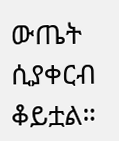ውጤት ሲያቀርብ ቆይቷል።